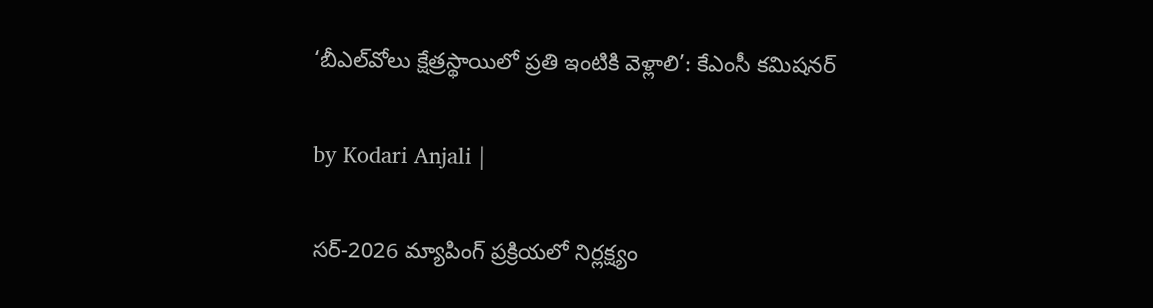‘బీఎల్‌వోలు క్షేత్రస్థాయిలో ప్రతి ఇంటికి వెళ్లాలి’: కేఎంసీ కమిషనర్

by Kodari Anjali |

సర్-2026 మ్యాపింగ్ ప్రక్రియలో నిర్లక్ష్యం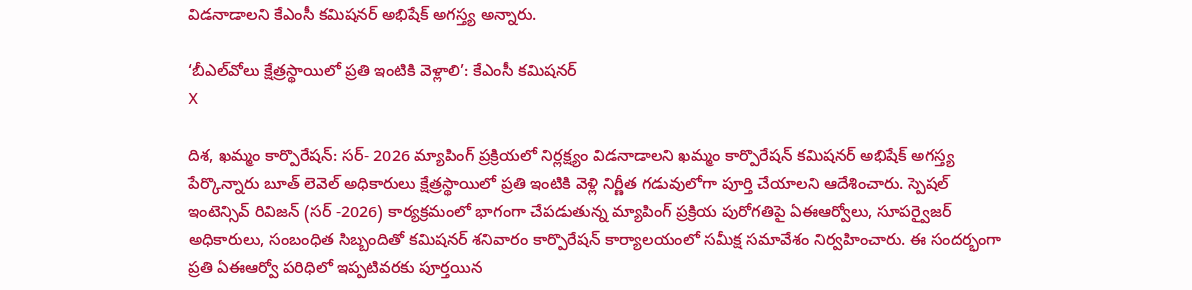విడనాడాలని కేఎంసీ కమిషనర్ అభిషేక్ అగస్త్య అన్నారు.

‘బీఎల్‌వోలు క్షేత్రస్థాయిలో ప్రతి ఇంటికి వెళ్లాలి’: కేఎంసీ కమిషనర్
X

దిశ, ఖమ్మం కార్పొరేషన్: సర్- 2026 మ్యాపింగ్ ప్రక్రియలో నిర్లక్ష్యం విడనాడాలని ఖమ్మం కార్పొరేషన్ కమిషనర్ అభిషేక్ అగస్త్య పేర్కొన్నారు బూత్ లెవెల్ అధికారులు క్షేత్రస్థాయిలో ప్రతి ఇంటికి వెళ్లి నిర్ణీత గడువులోగా పూర్తి చేయాలని ఆదేశించారు. స్పెషల్ ఇంటెన్సివ్ రివిజన్ (సర్ -2026) కార్యక్రమంలో భాగంగా చేపడుతున్న మ్యాపింగ్ ప్రక్రియ పురోగతిపై ఏఈఆర్వోలు, సూపర్వైజర్ అధికారులు, సంబంధిత సిబ్బందితో కమిషనర్ శనివారం కార్పొరేషన్ కార్యాలయంలో సమీక్ష సమావేశం నిర్వహించారు. ఈ సందర్భంగా ప్రతి ఏఈఆర్వో పరిధిలో ఇప్పటివరకు పూర్తయిన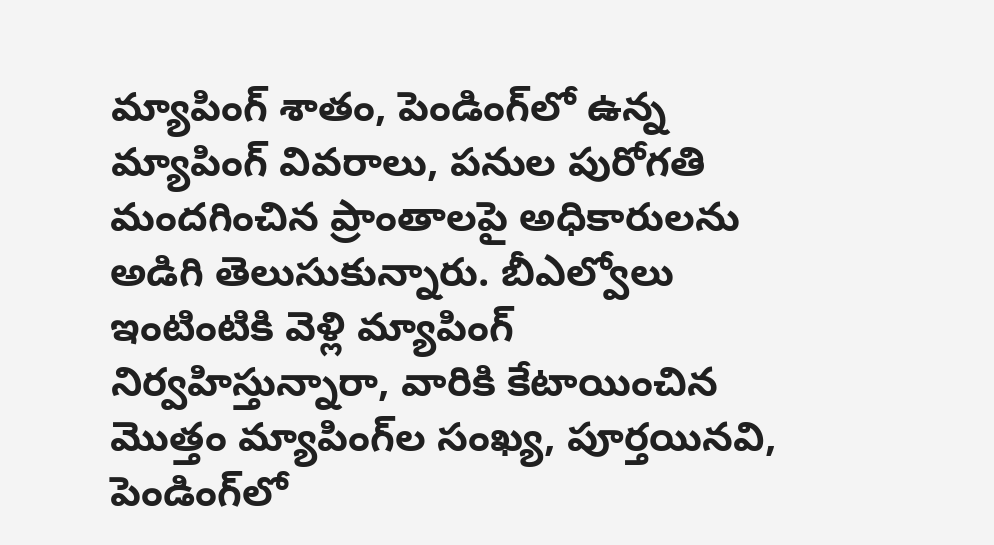మ్యాపింగ్ శాతం, పెండింగ్‌లో ఉన్న మ్యాపింగ్ వివరాలు, పనుల పురోగతి మందగించిన ప్రాంతాలపై అధికారులను అడిగి తెలుసుకున్నారు. బీఎల్వోలు ఇంటింటికి వెళ్లి మ్యాపింగ్ నిర్వహిస్తున్నారా, వారికి కేటాయించిన మొత్తం మ్యాపింగ్‌ల సంఖ్య, పూర్తయినవి, పెండింగ్‌లో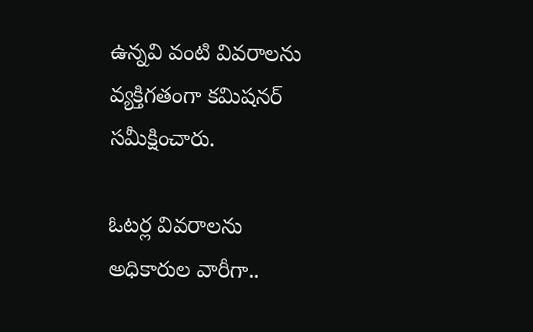ఉన్నవి వంటి వివరాలను వ్యక్తిగతంగా కమిషనర్ సమీక్షించారు.

ఓటర్ల వివరాలను అధికారుల వారీగా..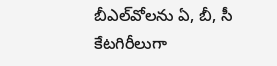బీఎల్‌వోలను ఏ, బీ, సీ కేటగిరీలుగా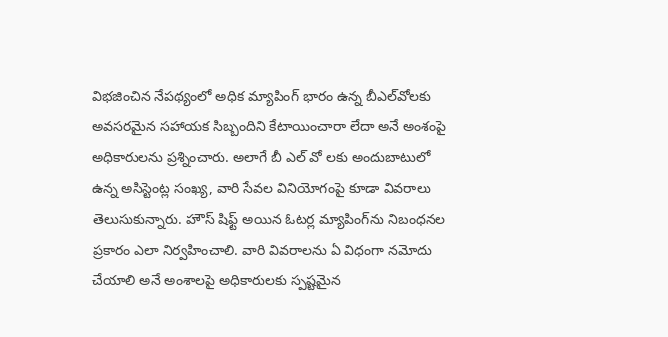విభజించిన నేపథ్యంలో అధిక మ్యాపింగ్ భారం ఉన్న బీఎల్‌వోలకు అవసరమైన సహాయక సిబ్బందిని కేటాయించారా లేదా అనే అంశంపై అధికారులను ప్రశ్నించారు. అలాగే బీ ఎల్ వో లకు అందుబాటులో ఉన్న అసిస్టెంట్ల సంఖ్య, వారి సేవల వినియోగంపై కూడా వివరాలు తెలుసుకున్నారు. హౌస్ షిఫ్ట్ అయిన ఓటర్ల మ్యాపింగ్‌ను నిబంధనల ప్రకారం ఎలా నిర్వహించాలి. వారి వివరాలను ఏ విధంగా నమోదు చేయాలి అనే అంశాలపై అధికారులకు స్పష్టమైన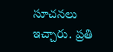సూచనలు ఇచ్చారు. ప్రతి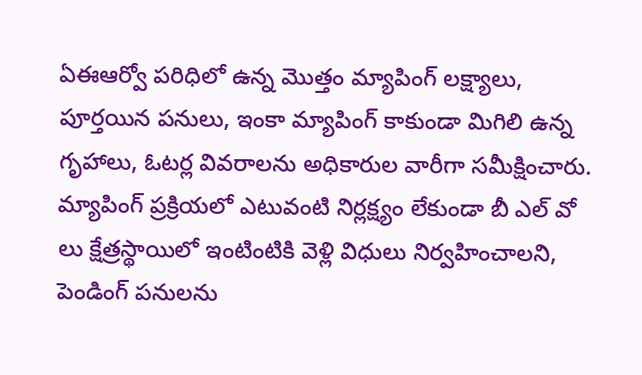ఏఈఆర్వో పరిధిలో ఉన్న మొత్తం మ్యాపింగ్ లక్ష్యాలు, పూర్తయిన పనులు, ఇంకా మ్యాపింగ్ కాకుండా మిగిలి ఉన్న గృహాలు, ఓటర్ల వివరాలను అధికారుల వారీగా సమీక్షించారు. మ్యాపింగ్ ప్రక్రియలో ఎటువంటి నిర్లక్ష్యం లేకుండా బీ ఎల్ వో లు క్షేత్రస్థాయిలో ఇంటింటికి వెళ్లి విధులు నిర్వహించాలని, పెండింగ్ పనులను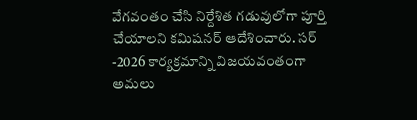వేగవంతం చేసి నిర్దేశిత గడువులోగా పూర్తి చేయాలని కమిషనర్ ఆదేశించారు. సర్ -2026 కార్యక్రమాన్ని విజయవంతంగా అమలు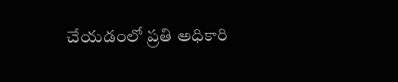చేయడంలో ప్రతి అధికారి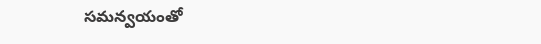సమన్వయంతో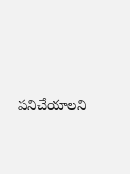పనిచేయాలని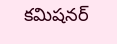కమిషనర్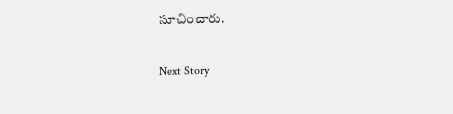సూచించారు.

Next Story